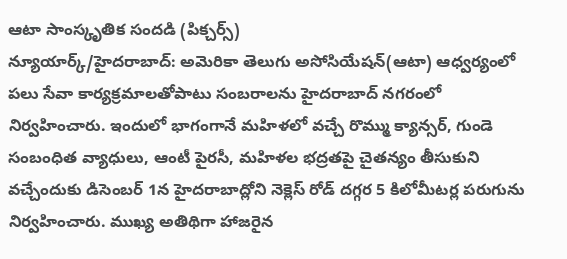ఆటా సాంస్కృతిక సందడి (పిక్చర్స్)
న్యూయార్క్/హైదరాబాద్: అమెరికా తెలుగు అసోసియేషన్(ఆటా) ఆధ్వర్యంలో పలు సేవా కార్యక్రమాలతోపాటు సంబరాలను హైదరాబాద్ నగరంలో నిర్వహించారు. ఇందులో భాగంగానే మహిళలో వచ్చే రొమ్ము క్యాన్సర్, గుండె సంబంధిత వ్యాధులు, ఆంటీ పైరసీ, మహిళల భద్రతపై చైతన్యం తీసుకుని వచ్చేందుకు డిసెంబర్ 1న హైదరాబాద్లోని నెక్లెస్ రోడ్ దగ్గర 5 కిలోమీటర్ల పరుగును నిర్వహించారు. ముఖ్య అతిథిగా హాజరైన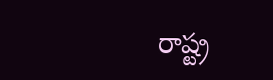రాష్ట్ర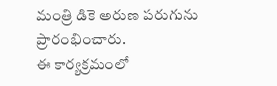మంత్రి డికె అరుణ పరుగును ప్రారంభించారు.
ఈ కార్యక్రమంలో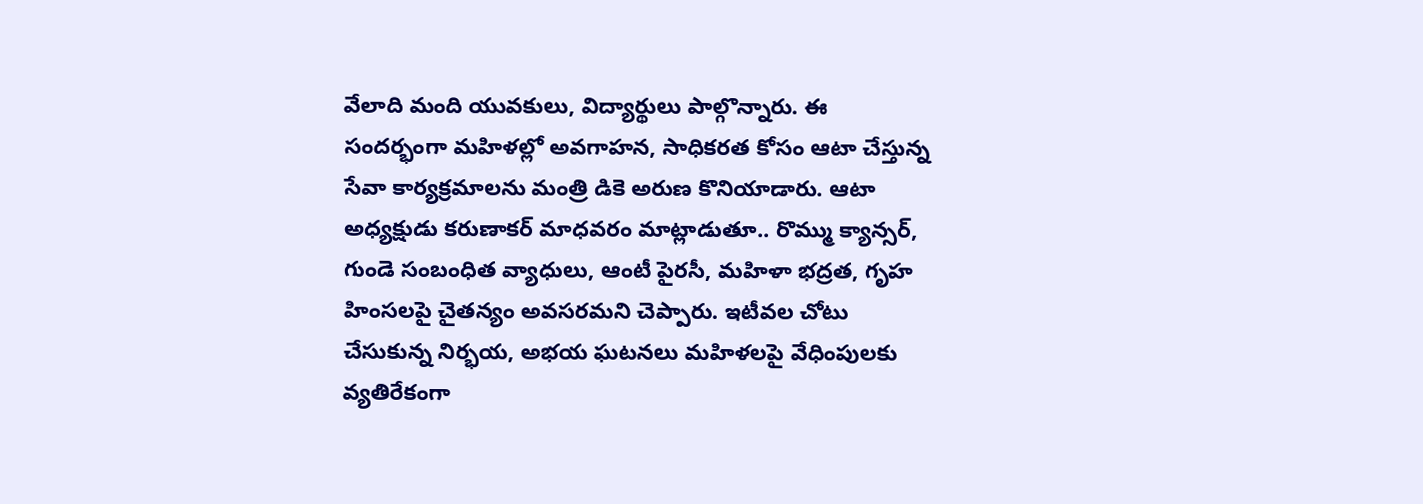వేలాది మంది యువకులు, విద్యార్థులు పాల్గొన్నారు. ఈ సందర్భంగా మహిళల్లో అవగాహన, సాధికరత కోసం ఆటా చేస్తున్న సేవా కార్యక్రమాలను మంత్రి డికె అరుణ కొనియాడారు. ఆటా అధ్యక్షుడు కరుణాకర్ మాధవరం మాట్లాడుతూ.. రొమ్ము క్యాన్సర్, గుండె సంబంధిత వ్యాధులు, ఆంటీ పైరసీ, మహిళా భద్రత, గృహ హింసలపై చైతన్యం అవసరమని చెప్పారు. ఇటీవల చోటు చేసుకున్న నిర్భయ, అభయ ఘటనలు మహిళలపై వేధింపులకు వ్యతిరేకంగా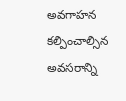అవగాహన కల్పించాల్సిన అవసరాన్ని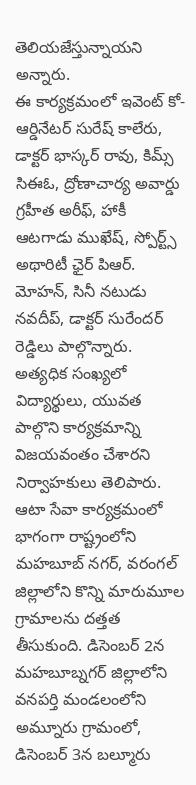తెలియజేస్తున్నాయని అన్నారు.
ఈ కార్యక్రమంలో ఇవెంట్ కో-ఆర్డినేటర్ సురేష్ కాలేరు, డాక్టర్ భాస్కర్ రావు, కిమ్స్ సిఈఓ, ద్రోణాచార్య అవార్డు గ్రహీత అరీఫ్, హాకీ ఆటగాడు ముఖేష్, స్పోర్ట్స్ అథారిటీ ఛైర్ పిఆర్. మోహన్, సినీ నటుడు నవదీప్, డాక్టర్ సురేందర్ రెడ్డిలు పాల్గొన్నారు. అత్యధిక సంఖ్యలో విద్యార్థులు, యువత పాల్గొని కార్యక్రమాన్ని విజయవంతం చేశారని నిర్వాహకులు తెలిపారు.
ఆటా సేవా కార్యక్రమంలో భాగంగా రాష్ట్రంలోని మహబూబ్ నగర్, వరంగల్ జిల్లాలోని కొన్ని మారుమూల గ్రామాలను దత్తత తీసుకుంది. డిసెంబర్ 2న మహబూబ్నగర్ జిల్లాలోని వనపర్తి మండలంలోని అమ్నూరు గ్రామంలో, డిసెంబర్ 3న బల్మూరు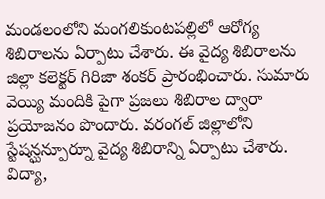మండలంలోని మంగలికుంటపల్లిలో ఆరోగ్య శిబిరాలను ఏర్పాటు చేశారు. ఈ వైద్య శిబిరాలను జిల్లా కలెక్టర్ గిరిజా శంకర్ ప్రారంభించారు. సుమారు వెయ్యి మందికి పైగా ప్రజలు శిబిరాల ద్వారా ప్రయోజనం పొందారు. వరంగల్ జిల్లాలోని స్టేషన్ఘన్పూర్నూ వైద్య శిబిరాన్ని ఏర్పాటు చేశారు.
విద్యా,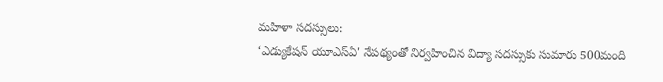మహిళా సదస్సులు:
‘ఎడ్యుకేషన్ యూఎస్ఏ' నేపథ్యంతో నిర్వహించిన విద్యా సదస్సుకు సుమారు 500మంది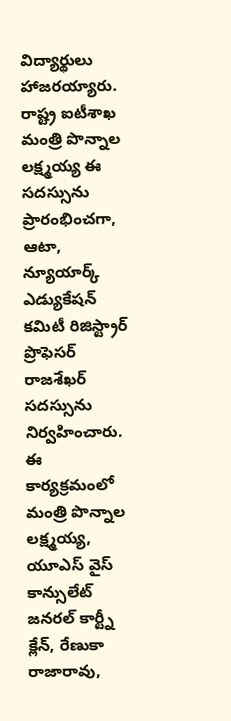విద్యార్థులు హాజరయ్యారు. రాష్ట్ర ఐటీశాఖ మంత్రి పొన్నాల లక్ష్మయ్య ఈ సదస్సును ప్రారంభించగా, ఆటా, న్యూయార్క్ ఎడ్యుకేషన్ కమిటీ రిజిస్ట్రార్ ప్రొఫెసర్ రాజశేఖర్ సదస్సును నిర్వహించారు. ఈ కార్యక్రమంలో మంత్రి పొన్నాల లక్ష్మయ్య, యూఎస్ వైస్ కాన్సులేట్ జనరల్ కార్ట్నీ క్లేన్, రేణుకా రాజారావు,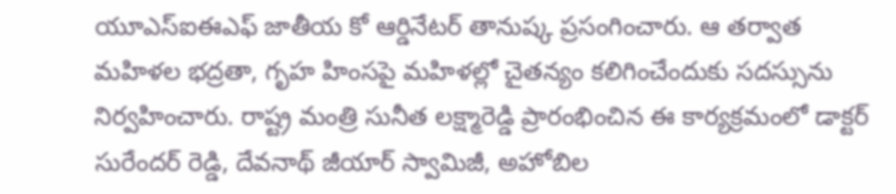యూఎస్ఐఈఎఫ్ జాతీయ కో ఆర్డినేటర్ తానుష్క ప్రసంగించారు. ఆ తర్వాత మహిళల భద్రతా, గృహ హింసపై మహిళల్లో చైతన్యం కలిగించేందుకు సదస్సును నిర్వహించారు. రాష్ట్ర మంత్రి సునీత లక్ష్మారెడ్డి ప్రారంభించిన ఈ కార్యక్రమంలో డాక్టర్ సురేందర్ రెడ్డి, దేవనాథ్ జీయార్ స్వామిజీ, అహోబిల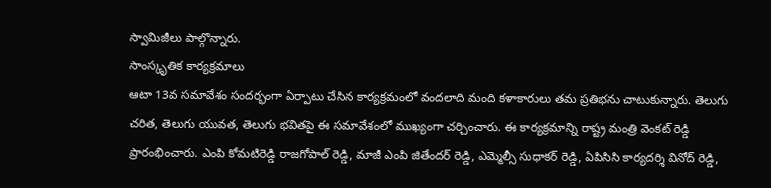స్వామిజీలు పాల్గొన్నారు.
సాంస్కృతిక కార్యక్రమాలు
ఆటా 13వ సమావేశం సందర్భంగా ఏర్పాటు చేసిన కార్యక్రమంలో వందలాది మంది కళాకారులు తమ ప్రతిభను చాటుకున్నారు. తెలుగు చరిత, తెలుగు యువత, తెలుగు భవితపై ఈ సమావేశంలో ముఖ్యంగా చర్చించారు. ఈ కార్యక్రమాన్ని రాష్ట్ర మంత్రి వెంకట్ రెడ్డి ప్రారంభించారు. ఎంపి కోమటిరెడ్డి రాజగోపాల్ రెడ్డి, మాజీ ఎంపి జితేందర్ రెడ్డి, ఎమ్మెల్సీ సుధాకర్ రెడ్డి, ఏపిసిసి కార్యదర్శి వినోద్ రెడ్డి,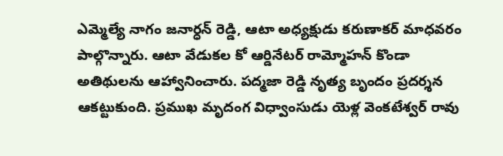ఎమ్మెల్యే నాగం జనార్ధన్ రెడ్డి, ఆటా అధ్యక్షుడు కరుణాకర్ మాధవరం పాల్గొన్నారు. ఆటా వేడుకల కో ఆర్డినేటర్ రామ్మోహన్ కొండా అతిథులను ఆహ్వానించారు. పద్మజా రెడ్డి నృత్య బృందం ప్రదర్శన ఆకట్టుకుంది. ప్రముఖ మృదంగ విధ్వాంసుడు యెళ్ల వెంకటేశ్వర్ రావు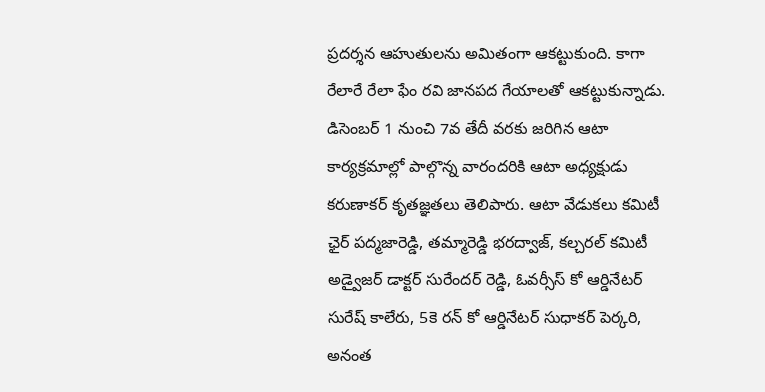ప్రదర్శన ఆహుతులను అమితంగా ఆకట్టుకుంది. కాగా రేలారే రేలా ఫేం రవి జానపద గేయాలతో ఆకట్టుకున్నాడు.
డిసెంబర్ 1 నుంచి 7వ తేదీ వరకు జరిగిన ఆటా కార్యక్రమాల్లో పాల్గొన్న వారందరికి ఆటా అధ్యక్షుడు కరుణాకర్ కృతజ్ఞతలు తెలిపారు. ఆటా వేడుకలు కమిటీ ఛైర్ పద్మజారెడ్డి, తమ్మారెడ్డి భరద్వాజ్, కల్చరల్ కమిటీ అడ్వైజర్ డాక్టర్ సురేందర్ రెడ్డి, ఓవర్సీస్ కో ఆర్డినేటర్ సురేష్ కాలేరు, 5కె రన్ కో ఆర్డినేటర్ సుధాకర్ పెర్కరి, అనంత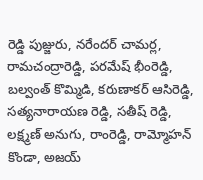రెడ్డి పుజ్జురు, నరేందర్ చామర్ల, రామచంద్రారెడ్డి, పరమేష్ భీంరెడ్డి, బల్వంత్ కొమ్మిడి, కరుణాకర్ ఆసిరెడ్డి, సత్యనారాయణ రెడ్డి, సతీష్ రెడ్డి, లక్ష్మణ్ అనుగు, రాంరెడ్డి, రామ్మోహన్ కొండా, అజయ్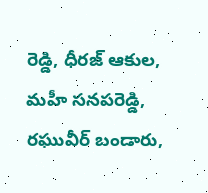రెడ్డి, ధీరజ్ ఆకుల, మహీ సనపరెడ్డి, రఘువీర్ బండారు,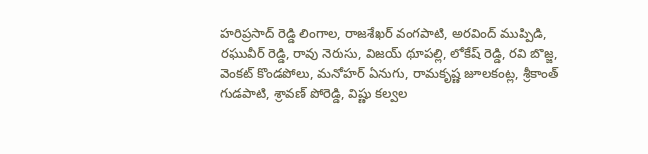హరిప్రసాద్ రెడ్డి లింగాల, రాజశేఖర్ వంగపాటి, అరవింద్ ముప్పిడి, రఘువీర్ రెడ్డి, రావు నెరుసు, విజయ్ థూపల్లి, లోకేష్ రెడ్డి, రవి బొజ్జ, వెంకట్ కొండపోలు, మనోహర్ ఏనుగు, రామకృష్ణ జూలకంట్ల, శ్రీకాంత్ గుడపాటి, శ్రావణ్ పోరెడ్డి, విష్ణు కల్వల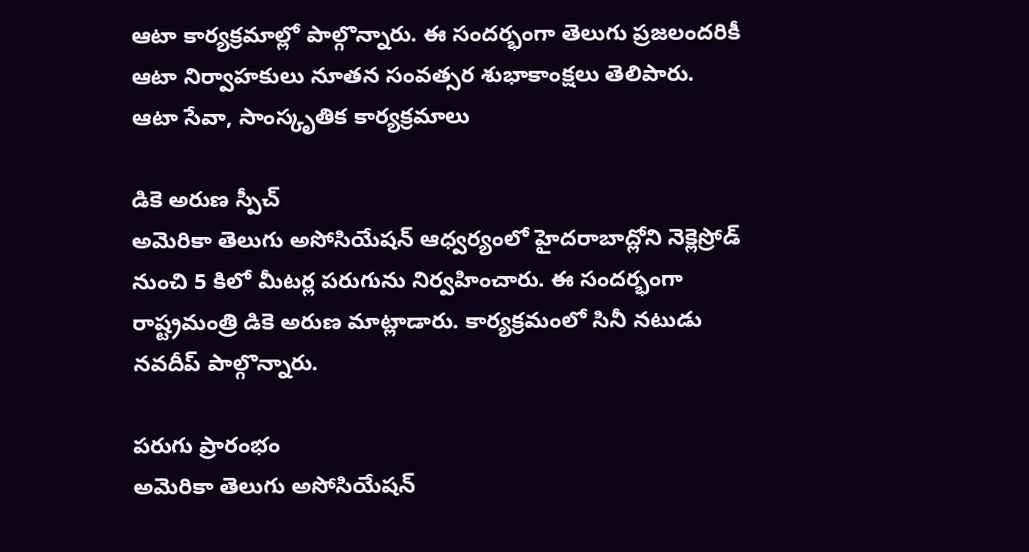ఆటా కార్యక్రమాల్లో పాల్గొన్నారు. ఈ సందర్భంగా తెలుగు ప్రజలందరికీ ఆటా నిర్వాహకులు నూతన సంవత్సర శుభాకాంక్షలు తెలిపారు.
ఆటా సేవా, సాంస్కృతిక కార్యక్రమాలు

డికె అరుణ స్పీచ్
అమెరికా తెలుగు అసోసియేషన్ ఆధ్వర్యంలో హైదరాబాద్లోని నెక్లెస్రోడ్ నుంచి 5 కిలో మీటర్ల పరుగును నిర్వహించారు. ఈ సందర్భంగా రాష్ట్రమంత్రి డికె అరుణ మాట్లాడారు. కార్యక్రమంలో సినీ నటుడు నవదీప్ పాల్గొన్నారు.

పరుగు ప్రారంభం
అమెరికా తెలుగు అసోసియేషన్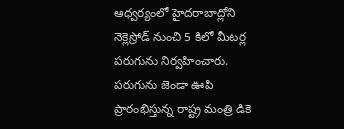ఆధ్వర్యంలో హైదరాబాద్లోని నెక్లెస్రోడ్ నుంచి 5 కిలో మీటర్ల పరుగును నిర్వహించారు. పరుగును జెండా ఊపి ప్రారంభిస్తున్న రాష్ట్ర మంత్రి డికె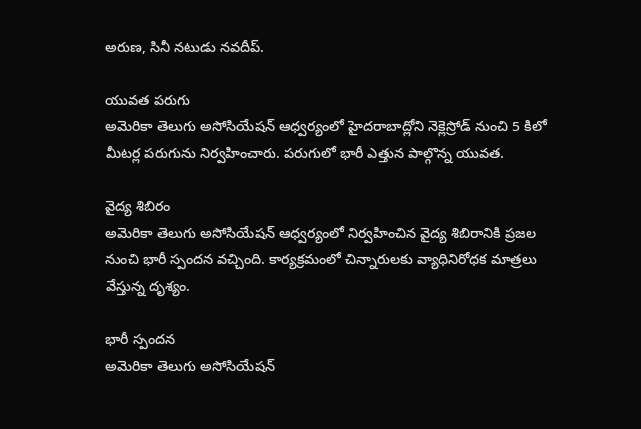అరుణ, సినీ నటుడు నవదీప్.

యువత పరుగు
అమెరికా తెలుగు అసోసియేషన్ ఆధ్వర్యంలో హైదరాబాద్లోని నెక్లెస్రోడ్ నుంచి 5 కిలో మీటర్ల పరుగును నిర్వహించారు. పరుగులో భారీ ఎత్తున పాల్గొన్న యువత.

వైద్య శిబిరం
అమెరికా తెలుగు అసోసియేషన్ ఆధ్వర్యంలో నిర్వహించిన వైద్య శిబిరానికి ప్రజల నుంచి భారీ స్పందన వచ్చింది. కార్యక్రమంలో చిన్నారులకు వ్యాధినిరోధక మాత్రలు వేస్తున్న దృశ్యం.

భారీ స్పందన
అమెరికా తెలుగు అసోసియేషన్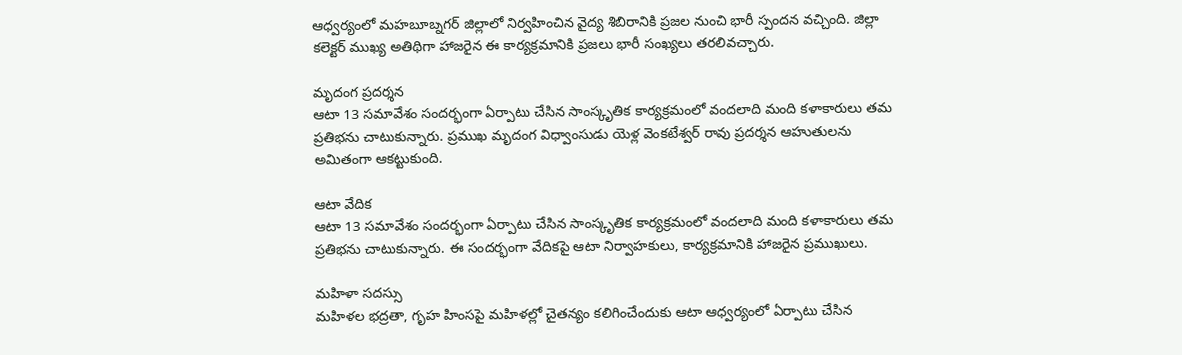ఆధ్వర్యంలో మహబూబ్నగర్ జిల్లాలో నిర్వహించిన వైద్య శిబిరానికి ప్రజల నుంచి భారీ స్పందన వచ్చింది. జిల్లా కలెక్టర్ ముఖ్య అతిథిగా హాజరైన ఈ కార్యక్రమానికి ప్రజలు భారీ సంఖ్యలు తరలివచ్చారు.

మృదంగ ప్రదర్శన
ఆటా 13 సమావేశం సందర్భంగా ఏర్పాటు చేసిన సాంస్కృతిక కార్యక్రమంలో వందలాది మంది కళాకారులు తమ ప్రతిభను చాటుకున్నారు. ప్రముఖ మృదంగ విధ్వాంసుడు యెళ్ల వెంకటేశ్వర్ రావు ప్రదర్శన ఆహుతులను అమితంగా ఆకట్టుకుంది.

ఆటా వేదిక
ఆటా 13 సమావేశం సందర్భంగా ఏర్పాటు చేసిన సాంస్కృతిక కార్యక్రమంలో వందలాది మంది కళాకారులు తమ ప్రతిభను చాటుకున్నారు. ఈ సందర్భంగా వేదికపై ఆటా నిర్వాహకులు, కార్యక్రమానికి హాజరైన ప్రముఖులు.

మహిళా సదస్సు
మహిళల భద్రతా, గృహ హింసపై మహిళల్లో చైతన్యం కలిగించేందుకు ఆటా ఆధ్వర్యంలో ఏర్పాటు చేసిన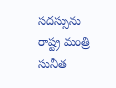సదస్సును రాష్ట్ర మంత్రి సునీత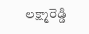లక్ష్మారెడ్డి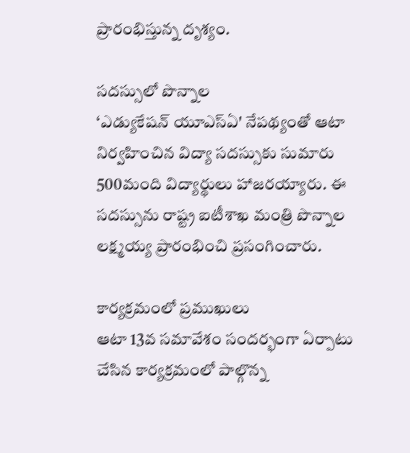ప్రారంభిస్తున్న దృశ్యం.

సదస్సులో పొన్నాల
‘ఎడ్యుకేషన్ యూఎస్ఏ' నేపథ్యంతో ఆటా నిర్వహించిన విద్యా సదస్సుకు సుమారు 500మంది విద్యార్థులు హాజరయ్యారు. ఈ సదస్సును రాష్ట్ర ఐటీశాఖ మంత్రి పొన్నాల లక్ష్మయ్య ప్రారంభించి ప్రసంగించారు.

కార్యక్రమంలో ప్రముఖులు
ఆటా 13వ సమావేశం సందర్భంగా ఏర్పాటు చేసిన కార్యక్రమంలో పాల్గొన్న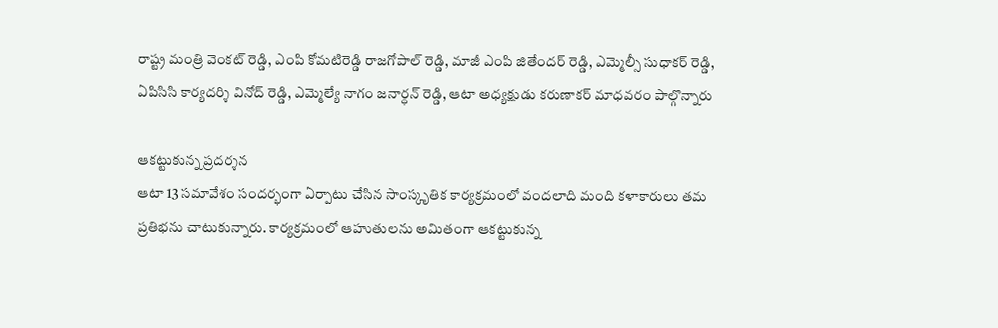రాష్ట్ర మంత్రి వెంకట్ రెడ్డి, ఎంపి కోమటిరెడ్డి రాజగోపాల్ రెడ్డి, మాజీ ఎంపి జితేందర్ రెడ్డి, ఎమ్మెల్సీ సుధాకర్ రెడ్డి, ఏపిసిసి కార్యదర్శి వినోద్ రెడ్డి, ఎమ్మెల్యే నాగం జనార్ధన్ రెడ్డి, ఆటా అధ్యక్షుడు కరుణాకర్ మాధవరం పాల్గొన్నారు

ఆకట్టుకున్న ప్రదర్శన
ఆటా 13 సమావేశం సందర్భంగా ఏర్పాటు చేసిన సాంస్కృతిక కార్యక్రమంలో వందలాది మంది కళాకారులు తమ ప్రతిభను చాటుకున్నారు. కార్యక్రమంలో ఆహుతులను అమితంగా ఆకట్టుకున్న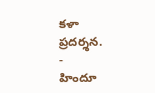కళా ప్రదర్శన.
-
హిందూ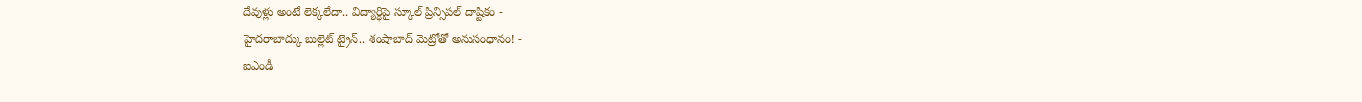దేవుళ్లు అంటే లెక్కలేదా.. విద్యార్ధిపై స్కూల్ ప్రిన్సిపల్ దాష్టికం -
హైదరాబాద్కు బుల్లెట్ ట్రైన్.. శంషాబాద్ మెట్రోతో అనుసంధానం! -
ఐఎండీ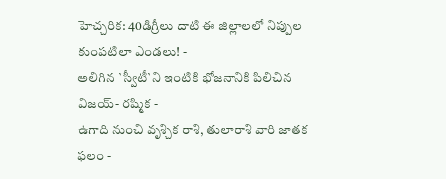హెచ్చరిక: 40డిగ్రీలు దాటి ఈ జిల్లాలలో నిప్పుల కుంపటిలా ఎండలు! -
అలిగిన `స్వీటీ`ని ఇంటికి భోజనానికి పిలిచిన విజయ్- రష్మిక -
ఉగాది నుంచి వృశ్చిక రాశి, తులారాశి వారి జాతక ఫలం -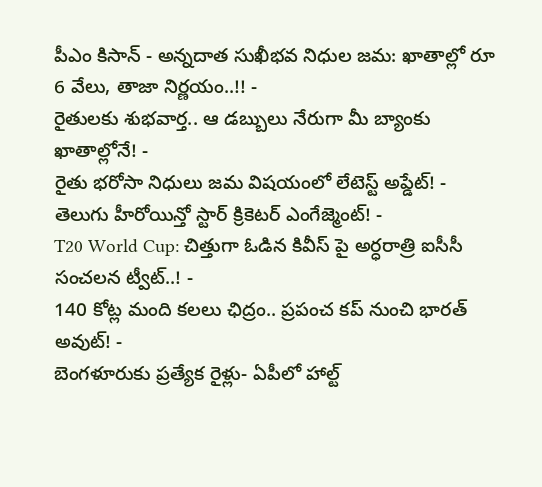పీఎం కిసాన్ - అన్నదాత సుఖీభవ నిధుల జమ: ఖాతాల్లో రూ 6 వేలు, తాజా నిర్ణయం..!! -
రైతులకు శుభవార్త.. ఆ డబ్బులు నేరుగా మీ బ్యాంకు ఖాతాల్లోనే! -
రైతు భరోసా నిధులు జమ విషయంలో లేటెస్ట్ అప్డేట్! -
తెలుగు హీరోయిన్తో స్టార్ క్రికెటర్ ఎంగేజ్మెంట్! -
T20 World Cup: చిత్తుగా ఓడిన కివీస్ పై అర్ధరాత్రి ఐసీసీ సంచలన ట్వీట్..! -
140 కోట్ల మంది కలలు ఛిద్రం.. ప్రపంచ కప్ నుంచి భారత్ అవుట్! -
బెంగళూరుకు ప్రత్యేక రైళ్లు- ఏపీలో హాల్ట్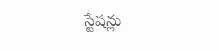స్టేషన్లు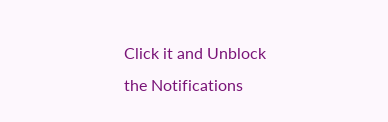Click it and Unblock the Notifications